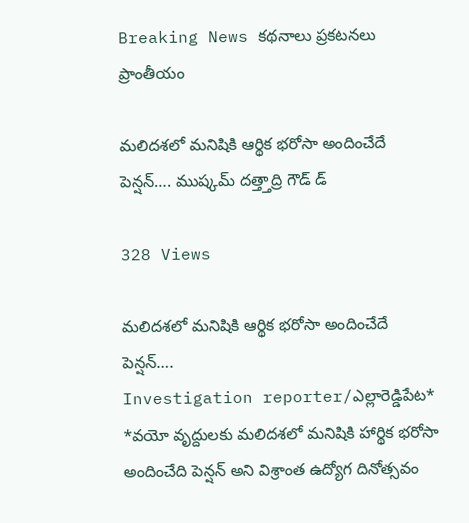Breaking News కథనాలు ప్రకటనలు ప్రాంతీయం

మలిదశలో మనిషికి ఆర్థిక భరోసా అందించేదే పెన్షన్…. ముష్కమ్ దత్త్తాద్రి గౌడ్ డ్

328 Views

మలిదశలో మనిషికి ఆర్థిక భరోసా అందించేదే పెన్షన్….
Investigation reporter/ఎల్లారెడ్డిపేట*
*వయో వృద్దులకు మలిదశలో మనిషికి హార్థిక భరోసా అందించేది పెన్షన్ అని విశ్రాంత ఉద్యోగ దినోత్సవం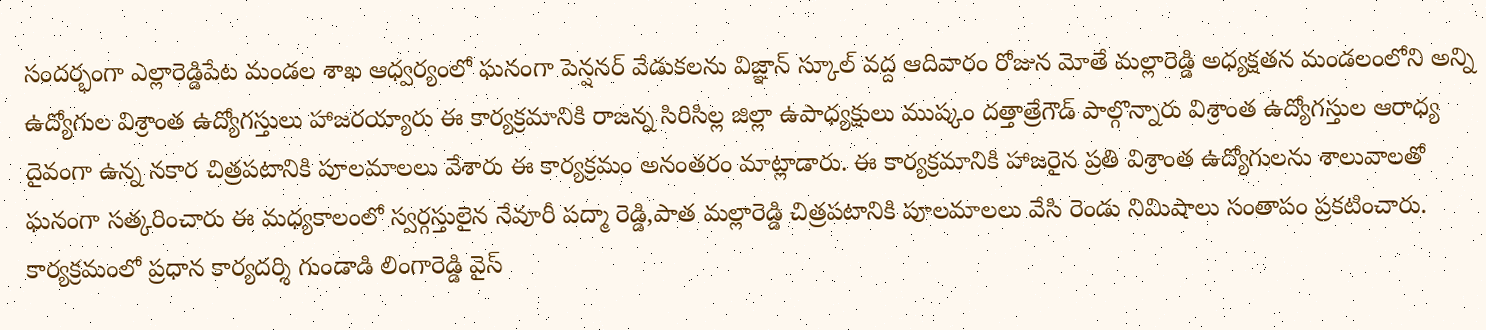సందర్భంగా ఎల్లారెడ్డిపేట మండల శాఖ ఆధ్వర్యంలో ఘనంగా పెన్షనర్ వేడుకలను విజ్ఞాన్ స్కూల్ వద్ద ఆదివారం రోజున మోతే మల్లారెడ్డి అధ్యక్షతన మండలంలోని అన్ని ఉద్యోగుల విశ్రాంత ఉద్యోగస్తులు హాజరయ్యారు ఈ కార్యక్రమానికి రాజన్న సిరిసిల్ల జిల్లా ఉపాధ్యక్షులు ముష్కం దత్తాత్రేగౌడ్ పాల్గొన్నారు విశ్రాంత ఉద్యోగస్తుల ఆరాధ్య దైవంగా ఉన్న నకార చిత్రపటానికి పూలమాలలు వేశారు ఈ కార్యక్రమం అనంతరం మాట్లాడారు. ఈ కార్యక్రమానికి హాజరైన ప్రతి విశ్రాంత ఉద్యోగులను శాలువాలతో ఘనంగా సత్కరించారు ఈ మధ్యకాలంలో స్వర్గస్తులైన నేవూరీ పద్మా రెడ్డి,పాత మల్లారెడ్డి చిత్రపటానికి పూలమాలలు వేసి రెండు నిమిషాలు సంతాపం ప్రకటించారు. కార్యక్రమంలో ప్రధాన కార్యదర్శి గుండాడి లింగారెడ్డి వైస్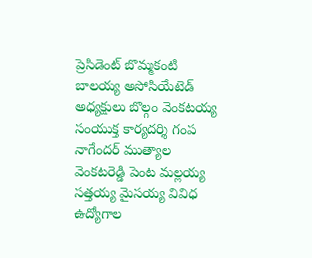ప్రెసిడెంట్ బొమ్మకంటి బాలయ్య అసోసియేటెడ్ అధ్యక్షులు బొల్గం వెంకటయ్య సంయుక్త కార్యదర్శి గంప నాగేందర్ ముత్యాల వెంకటరెడ్డి పెంట మల్లయ్య సత్తయ్య మైసయ్య వివిధ ఉద్యోగాల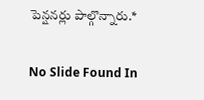పెన్షనర్లు పాల్గొన్నారు.*

No Slide Found In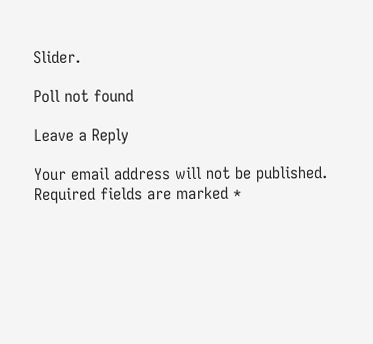Slider.

Poll not found

Leave a Reply

Your email address will not be published. Required fields are marked *